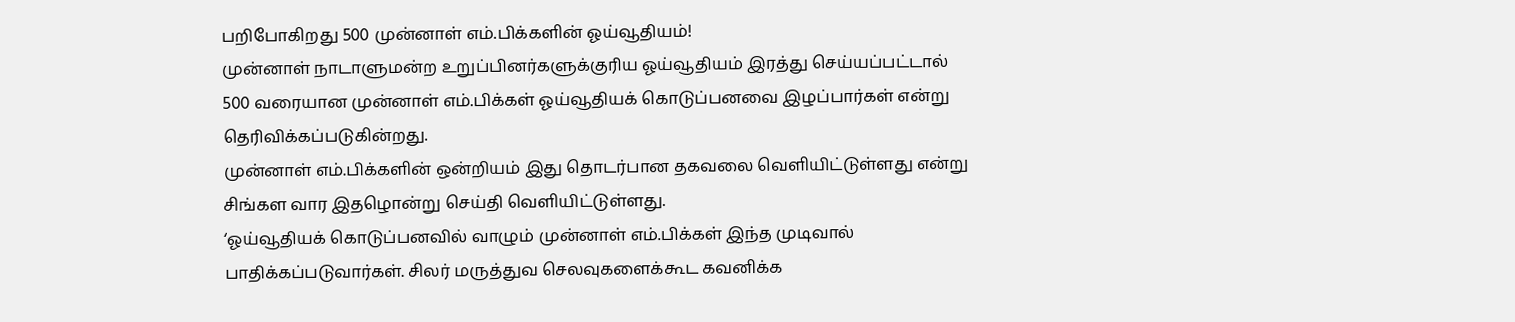பறிபோகிறது 500 முன்னாள் எம்.பிக்களின் ஓய்வூதியம்!
முன்னாள் நாடாளுமன்ற உறுப்பினர்களுக்குரிய ஓய்வூதியம் இரத்து செய்யப்பட்டால் 500 வரையான முன்னாள் எம்.பிக்கள் ஓய்வூதியக் கொடுப்பனவை இழப்பார்கள் என்று தெரிவிக்கப்படுகின்றது.
முன்னாள் எம்.பிக்களின் ஒன்றியம் இது தொடர்பான தகவலை வெளியிட்டுள்ளது என்று சிங்கள வார இதழொன்று செய்தி வெளியிட்டுள்ளது.
‘ஓய்வூதியக் கொடுப்பனவில் வாழும் முன்னாள் எம்.பிக்கள் இந்த முடிவால் பாதிக்கப்படுவார்கள். சிலர் மருத்துவ செலவுகளைக்கூட கவனிக்க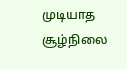முடியாத சூழ்நிலை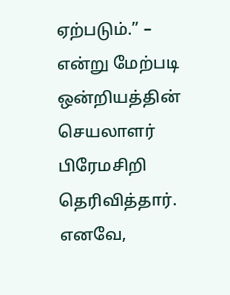ஏற்படும்.” – என்று மேற்படி ஒன்றியத்தின் செயலாளர் பிரேமசிறி தெரிவித்தார்.
எனவே,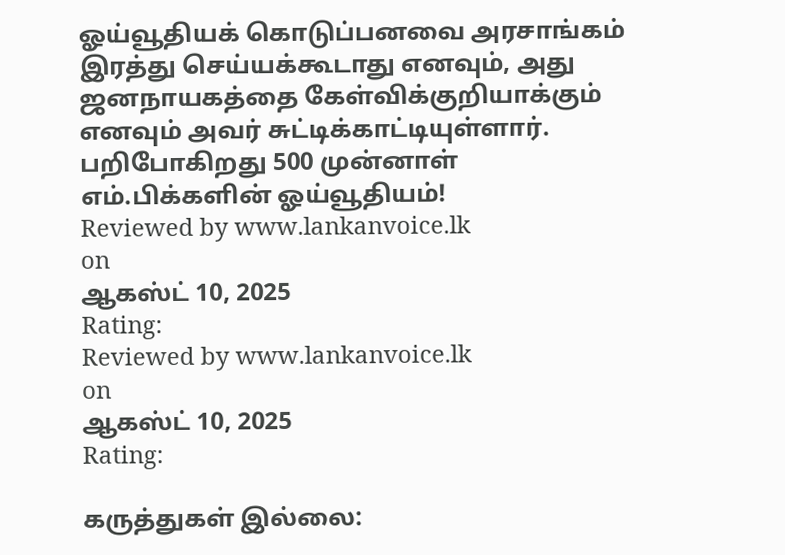ஓய்வூதியக் கொடுப்பனவை அரசாங்கம் இரத்து செய்யக்கூடாது எனவும், அது ஜனநாயகத்தை கேள்விக்குறியாக்கும் எனவும் அவர் சுட்டிக்காட்டியுள்ளார்.
பறிபோகிறது 500 முன்னாள் எம்.பிக்களின் ஓய்வூதியம்!
Reviewed by www.lankanvoice.lk
on
ஆகஸ்ட் 10, 2025
Rating:
Reviewed by www.lankanvoice.lk
on
ஆகஸ்ட் 10, 2025
Rating:

கருத்துகள் இல்லை: